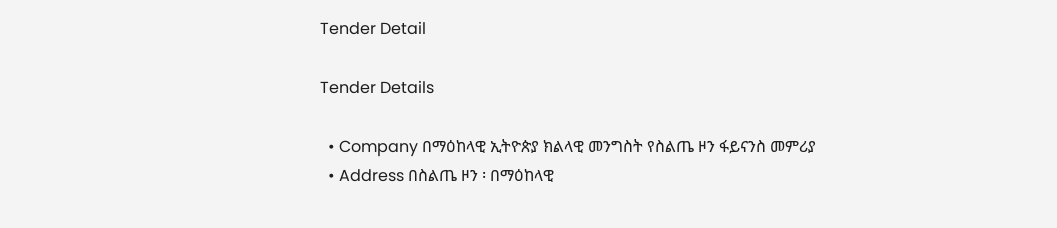Tender Detail

Tender Details

  • Company በማዕከላዊ ኢትዮጵያ ክልላዊ መንግስት የስልጤ ዞን ፋይናንስ መምሪያ
  • Address በስልጤ ዞን ፡ በማዕከላዊ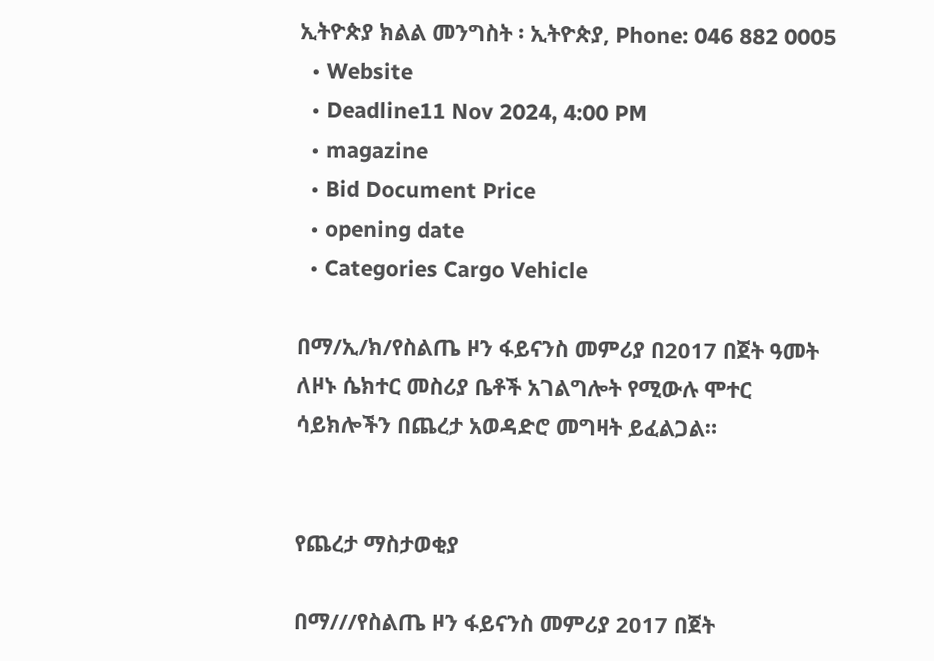ኢትዮጵያ ክልል መንግስት ፡ ኢትዮጵያ, Phone: 046 882 0005
  • Website
  • Deadline11 Nov 2024, 4:00 PM
  • magazine
  • Bid Document Price
  • opening date
  • Categories Cargo Vehicle

በማ/ኢ/ክ/የስልጤ ዞን ፋይናንስ መምሪያ በ2017 በጀት ዓመት ለዞኑ ሴክተር መስሪያ ቤቶች አገልግሎት የሚውሉ ሞተር ሳይክሎችን በጨረታ አወዳድሮ መግዛት ይፈልጋል።


የጨረታ ማስታወቂያ

በማ///የስልጤ ዞን ፋይናንስ መምሪያ 2017 በጀት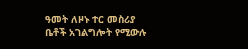ዓመት ለዞኑ ተር መስሪያ ቤቶች አገልግሎት የሚውሉ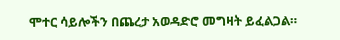ሞተር ሳይሎችን በጨረታ አወዳድሮ መግዛት ይፈልጋል።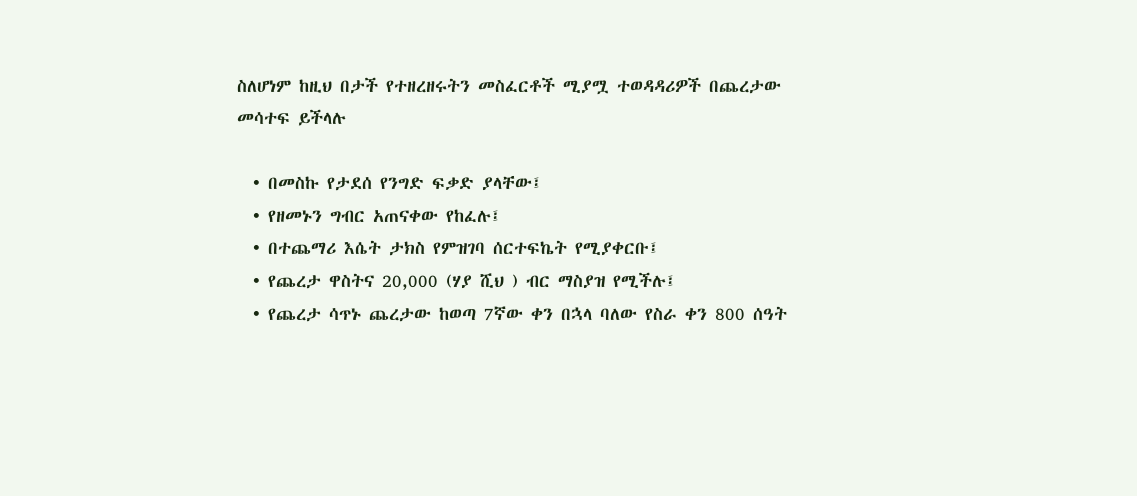ስለሆነም ከዚህ በታች የተዘረዘሩትን መስፈርቶች ሚያሟ ተወዳዳሪዎች በጨረታው መሳተፍ ይችላሉ

  • በመስኩ የታደሰ የንግድ ፍቃድ ያላቸው፤
  • የዘመኑን ግብር አጠናቀው የከፈሉ፤
  • በተጨማሪ እሴት ታክስ የምዝገባ ሰርተፍኬት የሚያቀርቡ፤
  • የጨረታ ዋስትና 20,000 (ሃያ ሺህ ) ብር ማስያዝ የሚችሉ፤
  • የጨረታ ሳጥኑ ጨረታው ከወጣ 7ኛው ቀን በኋላ ባለው የስራ ቀን 800 ሰዓት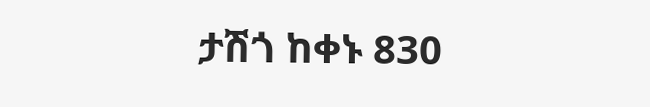ታሽጎ ከቀኑ 830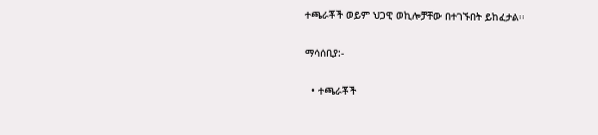ተጫራቾች ወይም ህጋዊ ወኪሎቻቸው በተገኙበት ይከፈታል፡፡

ማሳሰቢያ:-

  • ተጫራቾች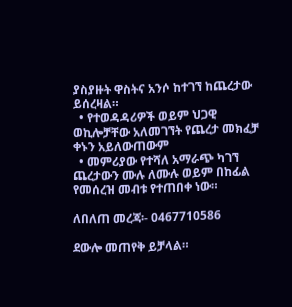ያስያዙት ዋስትና አንሶ ከተገኘ ከጨረታው ይሰረዛል።
  • የተወዳዳሪዎች ወይም ህጋዊ ወኪሎቻቸው አለመገኘት የጨረታ መክፈቻ ቀኑን አይለውጠውም
  • መምሪያው የተሻለ አማራጭ ካገኘ ጨረታውን ሙሉ ለሙሉ ወይም በከፊል የመሰረዝ መብቱ የተጠበቀ ነው።

ለበለጠ መረጃ፡- 0467710586

ደውሎ መጠየቅ ይቻላል።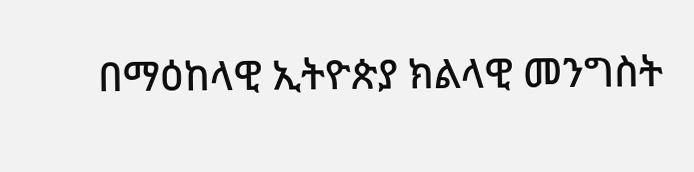በማዕከላዊ ኢትዮጵያ ክልላዊ መንግስት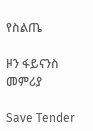የስልጤ

ዞን ፋይናንስ መምሪያ

Save Tender